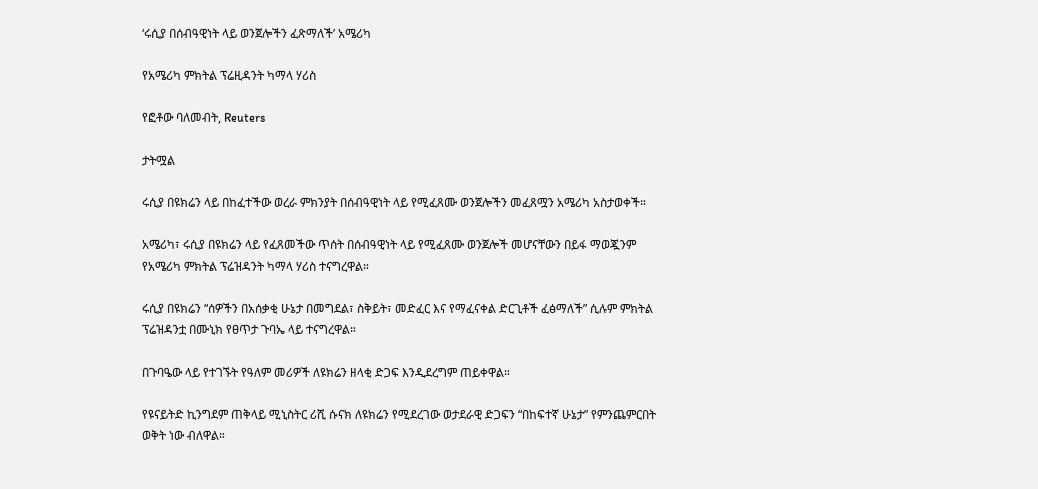‘ሩሲያ በሰብዓዊነት ላይ ወንጀሎችን ፈጽማለች’ አሜሪካ

የአሜሪካ ምክትል ፕሬዚዳንት ካማላ ሃሪስ

የፎቶው ባለመብት, Reuters

ታትሟል

ሩሲያ በዩክሬን ላይ በከፈተችው ወረራ ምክንያት በሰብዓዊነት ላይ የሚፈጸሙ ወንጀሎችን መፈጸሟን አሜሪካ አስታወቀች።

አሜሪካ፣ ሩሲያ በዩክሬን ላይ የፈጸመችው ጥሰት በሰብዓዊነት ላይ የሚፈጸሙ ወንጀሎች መሆናቸውን በይፋ ማወጇንም የአሜሪካ ምክትል ፕሬዝዳንት ካማላ ሃሪስ ተናግረዋል።

ሩሲያ በዩክሬን “ሰዎችን በአሰቃቂ ሁኔታ በመግደል፣ ስቅይት፣ መድፈር እና የማፈናቀል ድርጊቶች ፈፅማለች” ሲሉም ምክትል ፕሬዝዳንቷ በሙኒክ የፀጥታ ጉባኤ ላይ ተናግረዋል።

በጉባዔው ላይ የተገኙት የዓለም መሪዎች ለዩክሬን ዘላቂ ድጋፍ እንዲደረግም ጠይቀዋል።

የዩናይትድ ኪንግደም ጠቅላይ ሚኒስትር ሪሺ ሱናክ ለዩክሬን የሚደረገው ወታደራዊ ድጋፍን “በከፍተኛ ሁኔታ” የምንጨምርበት ወቅት ነው ብለዋል።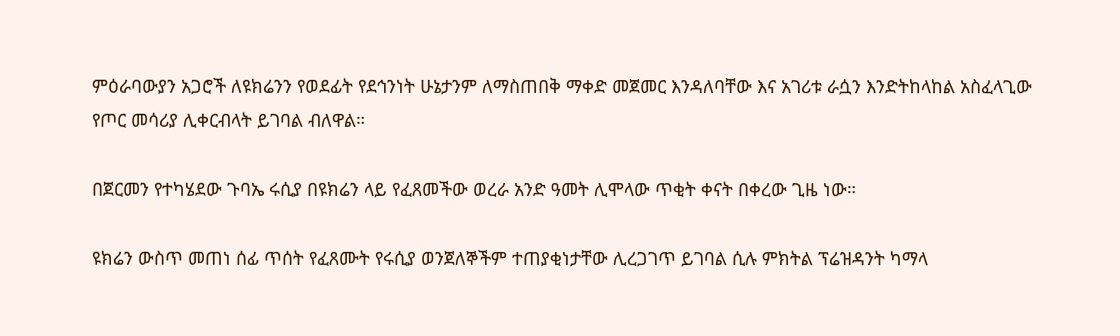ምዕራባውያን አጋሮች ለዩክሬንን የወደፊት የደኅንነት ሁኔታንም ለማስጠበቅ ማቀድ መጀመር እንዳለባቸው እና አገሪቱ ራሷን እንድትከላከል አስፈላጊው የጦር መሳሪያ ሊቀርብላት ይገባል ብለዋል።

በጀርመን የተካሄደው ጉባኤ ሩሲያ በዩክሬን ላይ የፈጸመችው ወረራ አንድ ዓመት ሊሞላው ጥቂት ቀናት በቀረው ጊዜ ነው።

ዩክሬን ውስጥ መጠነ ሰፊ ጥሰት የፈጸሙት የሩሲያ ወንጀለኞችም ተጠያቂነታቸው ሊረጋገጥ ይገባል ሲሉ ምክትል ፕሬዝዳንት ካማላ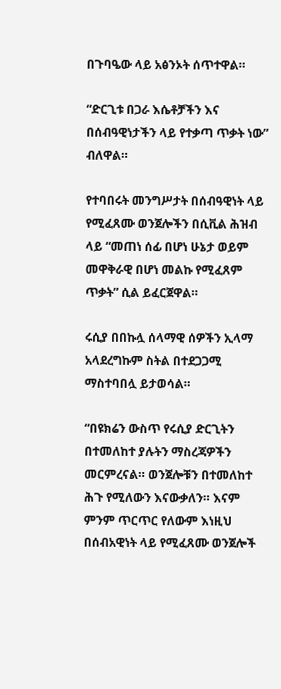በጉባዔው ላይ አፅንኦት ሰጥተዋል።

“ድርጊቱ በጋራ እሴቶቻችን እና በሰብዓዊነታችን ላይ የተቃጣ ጥቃት ነው” ብለዋል።

የተባበሩት መንግሥታት በሰብዓዊነት ላይ የሚፈጸሙ ወንጀሎችን በሲቪል ሕዝብ ላይ “መጠነ ሰፊ በሆነ ሁኔታ ወይም መዋቅራዊ በሆነ መልኩ የሚፈጸም ጥቃት” ሲል ይፈርጀዋል።

ሩሲያ በበኩሏ ሰላማዊ ሰዎችን ኢላማ አላደረግኩም ስትል በተደጋጋሚ ማስተባበሏ ይታወሳል።

“በዩክሬን ውስጥ የሩሲያ ድርጊትን በተመለከተ ያሉትን ማስረጃዎችን መርምረናል። ወንጀሎቹን በተመለከተ ሕጉ የሚለውን እናውቃለን። እናም ምንም ጥርጥር የለውም እነዚህ በሰብአዊነት ላይ የሚፈጸሙ ወንጀሎች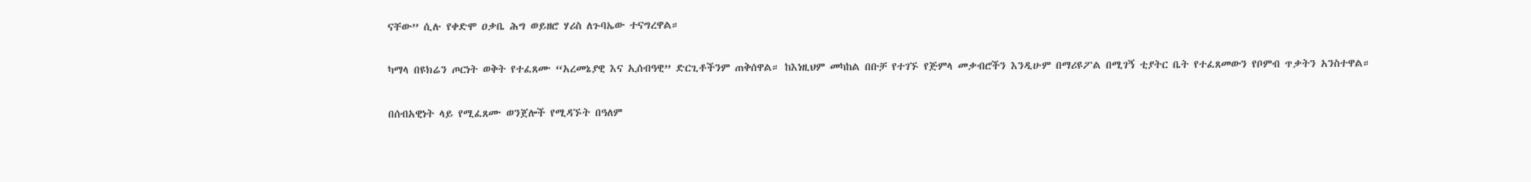ናቸው” ሲሉ የቀድሞ ዐቃቤ ሕግ ወይዘሮ ሃሪስ ለጉባኤው ተናግረዋል።

ካማላ በዩክሬን ጦርነት ወቅት የተፈጸሙ “አረመኔያዊ እና ኢሰብዓዊ” ድርጊቶችንም ጠቅሰዋል። ከእነዚህም መካከል በቡቻ የተገኙ የጅምላ መቃብሮችን እንዲሁም በማሪዩፖል በሚገኝ ቲያትር ቤት የተፈጸመውን የቦምብ ጥቃትን አንስተዋል።

በሰብአዊነት ላይ የሚፈጸሙ ወንጀሎች የሚዳኙት በዓለም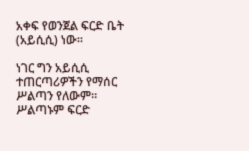አቀፍ የወንጀል ፍርድ ቤት (አይሲሲ) ነው።

ነገር ግን አይሲሲ ተጠርጣሪዎችን የማሰር ሥልጣን የለውም። ሥልጣኑም ፍርድ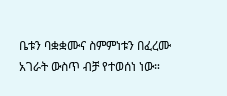ቤቱን ባቋቋሙና ስምምነቱን በፈረሙ አገራት ውስጥ ብቻ የተወሰነ ነው።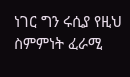ነገር ግን ሩሲያ የዚህ ስምምነት ፈራሚ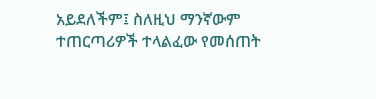አይደለችም፤ ስለዚህ ማንኛውም ተጠርጣሪዎች ተላልፈው የመሰጠት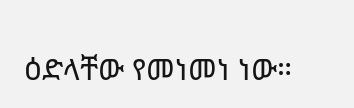ዕድላቸው የመነመነ ነው።